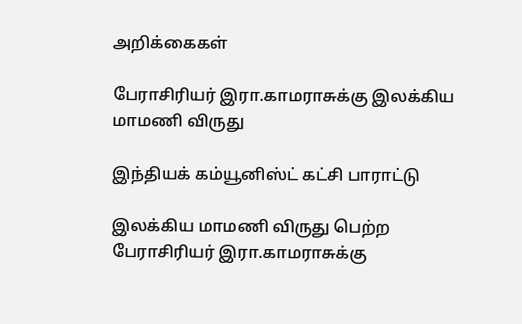அறிக்கைகள்

பேராசிரியர் இரா.காமராசுக்கு இலக்கிய மாமணி விருது

இந்தியக் கம்யூனிஸ்ட் கட்சி பாராட்டு

இலக்கிய மாமணி விருது பெற்ற பேராசிரியர் இரா.காமராசுக்கு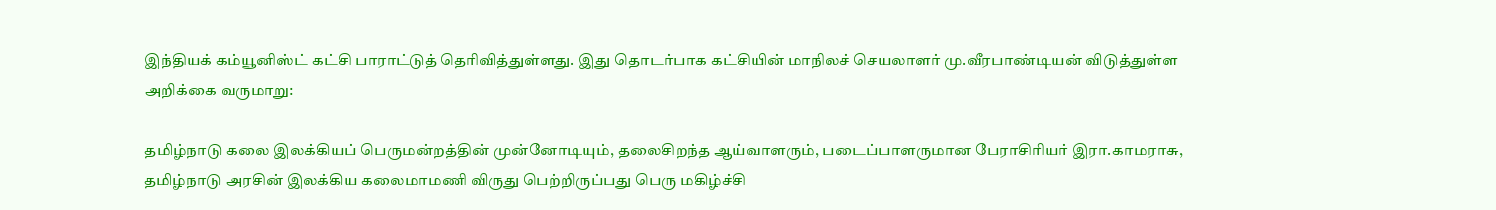இந்தியக் கம்யூனிஸ்ட் கட்சி பாராட்டுத் தெரிவித்துள்ளது. இது தொடர்பாக கட்சியின் மாநிலச் செயலாளர் மு.வீரபாண்டியன் விடுத்துள்ள அறிக்கை வருமாறு:

தமிழ்நாடு கலை இலக்கியப் பெருமன்றத்தின் முன்னோடியும், தலைசிறந்த ஆய்வாளரும், படைப்பாளருமான பேராசிரியர் இரா.காமராசு, தமிழ்நாடு அரசின் இலக்கிய கலைமாமணி விருது பெற்றிருப்பது பெரு மகிழ்ச்சி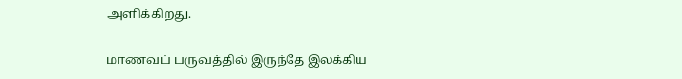அளிக்கிறது.

மாணவப் பருவத்தில் இருந்தே இலக்கிய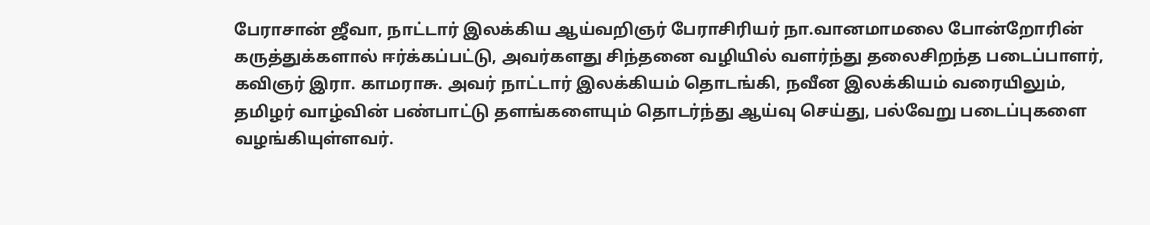பேராசான் ஜீவா, நாட்டார் இலக்கிய ஆய்வறிஞர் பேராசிரியர் நா.வானமாமலை போன்றோரின் கருத்துக்களால் ஈர்க்கப்பட்டு, அவர்களது சிந்தனை வழியில் வளர்ந்து தலைசிறந்த படைப்பாளர், கவிஞர் இரா. காமராசு. அவர் நாட்டார் இலக்கியம் தொடங்கி, நவீன இலக்கியம் வரையிலும்,  தமிழர் வாழ்வின் பண்பாட்டு தளங்களையும் தொடர்ந்து ஆய்வு செய்து, பல்வேறு படைப்புகளை வழங்கியுள்ளவர்.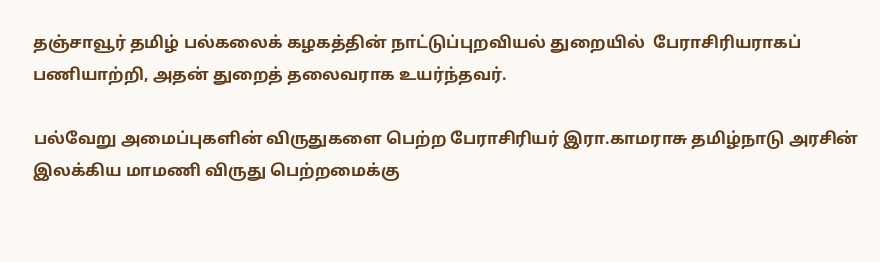தஞ்சாவூர் தமிழ் பல்கலைக் கழகத்தின் நாட்டுப்புறவியல் துறையில்  பேராசிரியராகப் பணியாற்றி, அதன் துறைத் தலைவராக உயர்ந்தவர்.

பல்வேறு அமைப்புகளின் விருதுகளை பெற்ற பேராசிரியர் இரா.காமராசு தமிழ்நாடு அரசின் இலக்கிய மாமணி விருது பெற்றமைக்கு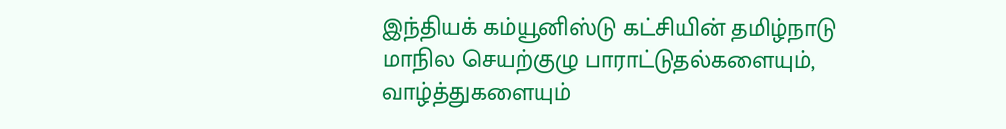இந்தியக் கம்யூனிஸ்டு கட்சியின் தமிழ்நாடு மாநில செயற்குழு பாராட்டுதல்களையும், வாழ்த்துகளையும்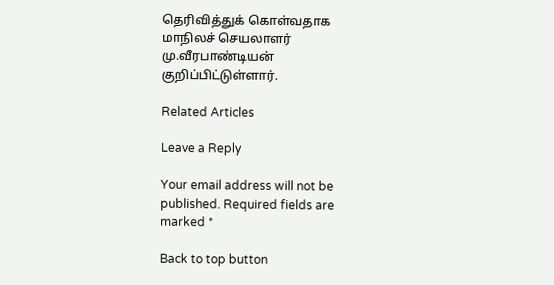தெரிவித்துக் கொள்வதாக மாநிலச் செயலாளர் மு.வீரபாண்டியன் குறிப்பிட்டுள்ளார்.

Related Articles

Leave a Reply

Your email address will not be published. Required fields are marked *

Back to top button